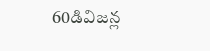60డివిజన్ల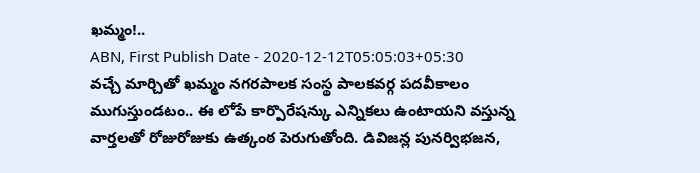ఖమ్మం!..
ABN, First Publish Date - 2020-12-12T05:05:03+05:30
వచ్చే మార్చితో ఖమ్మం నగరపాలక సంస్థ పాలకవర్గ పదవీకాలం ముగుస్తుండటం.. ఈ లోపే కార్పొరేషన్కు ఎన్నికలు ఉంటాయని వస్తున్న వార్తలతో రోజురోజుకు ఉత్కంఠ పెరుగుతోంది. డివిజన్ల పునర్విభజన,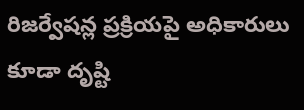రిజర్వేషన్ల ప్రక్రియపై అధికారులు కూడా దృష్టి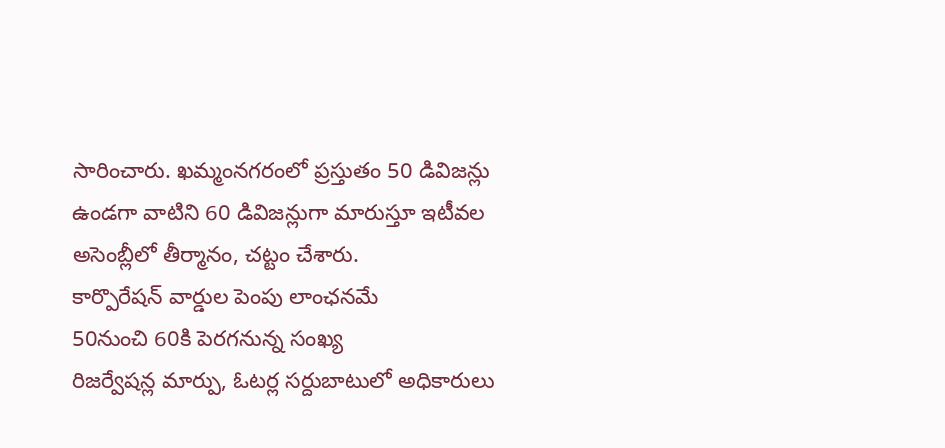సారించారు. ఖమ్మంనగరంలో ప్రస్తుతం 50 డివిజన్లు ఉండగా వాటిని 60 డివిజన్లుగా మారుస్తూ ఇటీవల అసెంబ్లీలో తీర్మానం, చట్టం చేశారు.
కార్పొరేషన్ వార్డుల పెంపు లాంఛనమే
50నుంచి 60కి పెరగనున్న సంఖ్య
రిజర్వేషన్ల మార్పు, ఓటర్ల సర్దుబాటులో అధికారులు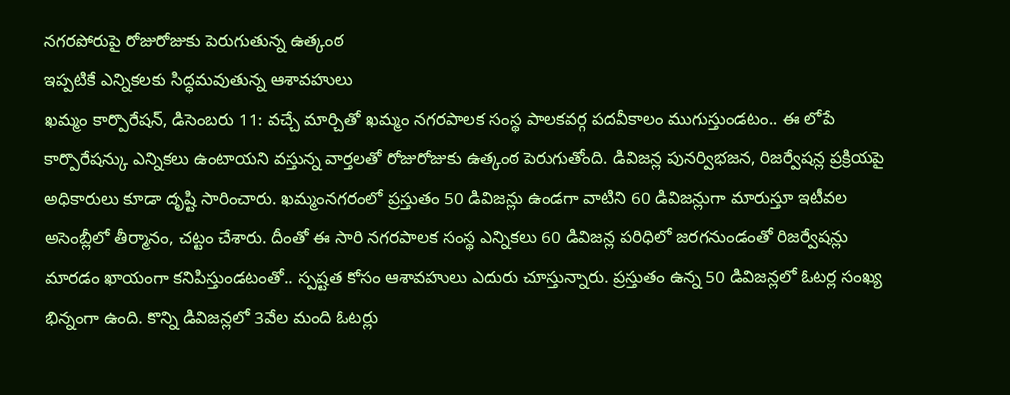నగరపోరుపై రోజురోజుకు పెరుగుతున్న ఉత్కంఠ
ఇప్పటికే ఎన్నికలకు సిద్ధమవుతున్న ఆశావహులు
ఖమ్మం కార్పొరేషన్, డిసెంబరు 11: వచ్చే మార్చితో ఖమ్మం నగరపాలక సంస్థ పాలకవర్గ పదవీకాలం ముగుస్తుండటం.. ఈ లోపే కార్పొరేషన్కు ఎన్నికలు ఉంటాయని వస్తున్న వార్తలతో రోజురోజుకు ఉత్కంఠ పెరుగుతోంది. డివిజన్ల పునర్విభజన, రిజర్వేషన్ల ప్రక్రియపై అధికారులు కూడా దృష్టి సారించారు. ఖమ్మంనగరంలో ప్రస్తుతం 50 డివిజన్లు ఉండగా వాటిని 60 డివిజన్లుగా మారుస్తూ ఇటీవల అసెంబ్లీలో తీర్మానం, చట్టం చేశారు. దీంతో ఈ సారి నగరపాలక సంస్థ ఎన్నికలు 60 డివిజన్ల పరిధిలో జరగనుండంతో రిజర్వేషన్లు మారడం ఖాయంగా కనిపిస్తుండటంతో.. స్పష్టత కోసం ఆశావహులు ఎదురు చూస్తున్నారు. ప్రస్తుతం ఉన్న 50 డివిజన్లలో ఓటర్ల సంఖ్య భిన్నంగా ఉంది. కొన్ని డివిజన్లలో 3వేల మంది ఓటర్లు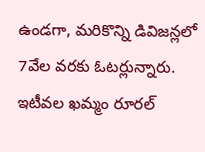ఉండగా, మరికొన్ని డివిజన్లలో 7వేల వరకు ఓటర్లున్నారు. ఇటీవల ఖమ్మం రూరల్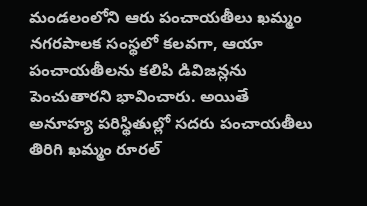మండలంలోని ఆరు పంచాయతీలు ఖమ్మం నగరపాలక సంస్థలో కలవగా, ఆయా పంచాయతీలను కలిపి డివిజన్లను పెంచుతారని భావించారు. అయితే అనూహ్య పరిస్థితుల్లో సదరు పంచాయతీలు తిరిగి ఖమ్మం రూరల్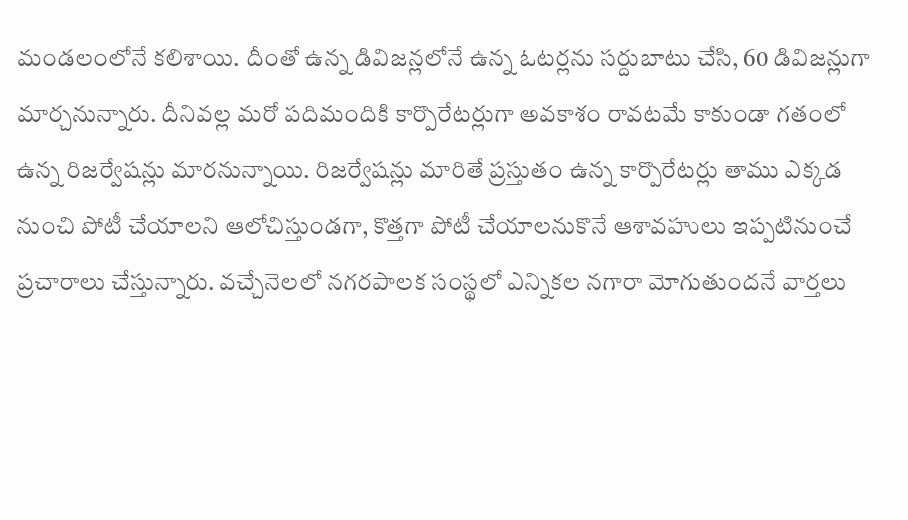మండలంలోనే కలిశాయి. దీంతో ఉన్న డివిజన్లలోనే ఉన్న ఓటర్లను సర్దుబాటు చేసి, 60 డివిజన్లుగా మార్చనున్నారు. దీనివల్ల మరో పదిమందికి కార్పొరేటర్లుగా అవకాశం రావటమే కాకుండా గతంలో ఉన్న రిజర్వేషన్లు మారనున్నాయి. రిజర్వేషన్లు మారితే ప్రస్తుతం ఉన్న కార్పొరేటర్లు తాము ఎక్కడ నుంచి పోటీ చేయాలని ఆలోచిస్తుండగా, కొత్తగా పోటీ చేయాలనుకొనే ఆశావహులు ఇప్పటినుంచే ప్రచారాలు చేస్తున్నారు. వచ్చేనెలలో నగరపాలక సంస్థలో ఎన్నికల నగారా మోగుతుందనే వార్తలు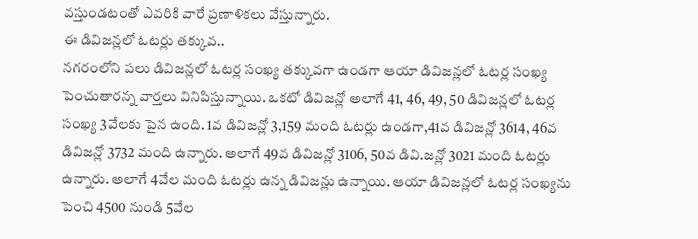వస్తుండటంతో ఎవరికి వారే ప్రణాళికలు వేస్తున్నారు.
ఈ డివిజన్లలో ఓటర్లు తక్కువ..
నగరంలోని పలు డివిజన్లలో ఓటర్ల సంఖ్య తక్కువగా ఉండగా ఆయా డివిజన్లలో ఓటర్ల సంఖ్య పెంచుతారన్న వార్తలు వినిపిస్తున్నాయి. ఒకటో డివిజన్లో అలాగే 41, 46, 49, 50 డివిజన్లలో ఓటర్ల సంఖ్య 3వేలకు పైన ఉంది. 1వ డివిజన్లో 3,159 మంది ఓటర్లు ఉండగా,41వ డివిజన్లో 3614, 46వ డివిజన్లో 3732 మంది ఉన్నారు. అలాగే 49వ డివిజన్లో 3106, 50వ డివి.జన్లో 3021 మంది ఓటర్లు ఉన్నారు. అలాగే 4వేల మంది ఓటర్లు ఉన్న డివిజన్లు ఉన్నాయి. ఆయా డివిజన్లలో ఓటర్ల సంఖ్యను పెంచి 4500 నుండి 5వేల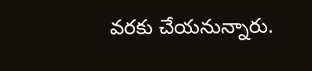వరకు చేయనున్నారు.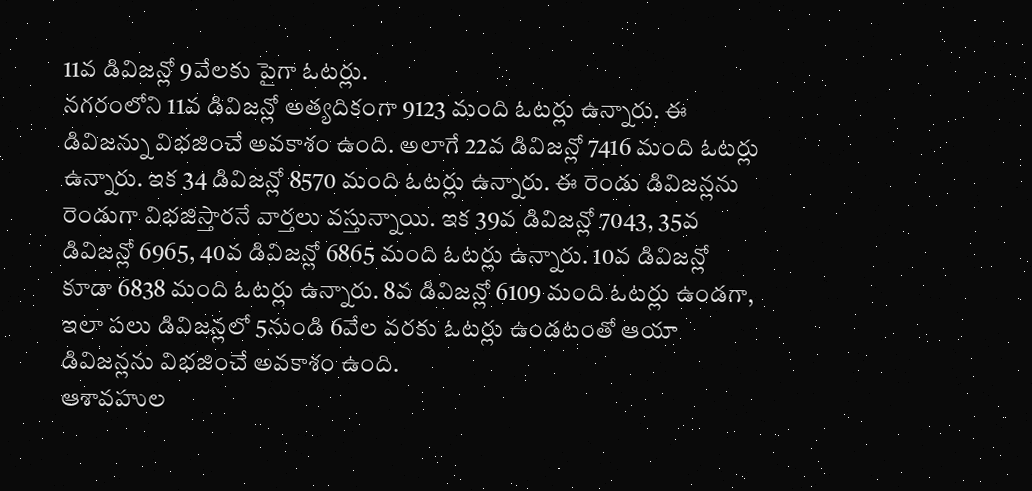11వ డివిజన్లో 9వేలకు పైగా ఓటర్లు.
నగరంలోని 11వ డివిజన్లో అత్యదికంగా 9123 మంది ఓటర్లు ఉన్నారు. ఈ డివిజన్ను విభజించే అవకాశం ఉంది. అలాగే 22వ డివిజన్లో 7416 మంది ఓటర్లు ఉన్నారు. ఇక 34 డివిజన్లో 8570 మంది ఓటర్లు ఉన్నారు. ఈ రెండు డివిజన్లను రెండుగా విభజిస్తారనే వార్తలు వస్తున్నాయి. ఇక 39వ డివిజన్లో 7043, 35వ డివిజన్లో 6965, 40వ డివిజన్లో 6865 మంది ఓటర్లు ఉన్నారు. 10వ డివిజన్లో కూడా 6838 మంది ఓటర్లు ఉన్నారు. 8వ డివిజన్లో 6109 మంది ఓటర్లు ఉండగా, ఇలా పలు డివిజన్లలో 5నుండి 6వేల వరకు ఓటర్లు ఉండటంతో ఆయా డివిజన్లను విభజించే అవకాశం ఉంది.
ఆశావహుల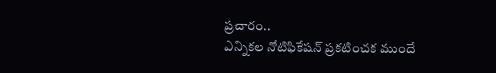ప్రచారం..
ఎన్నికల నోటిఫికేషన్ ప్రకటించక ముందే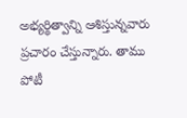అభ్యర్థిత్వాన్ని ఆశిస్తున్నవారు ప్రచారం చేస్తున్నారు. తాము పోటీ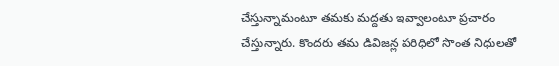చేస్తున్నామంటూ తమకు మద్దతు ఇవ్వాలంటూ ప్రచారం చేస్తున్నారు. కొందరు తమ డివిజన్ల పరిధిలో సొంత నిధులతో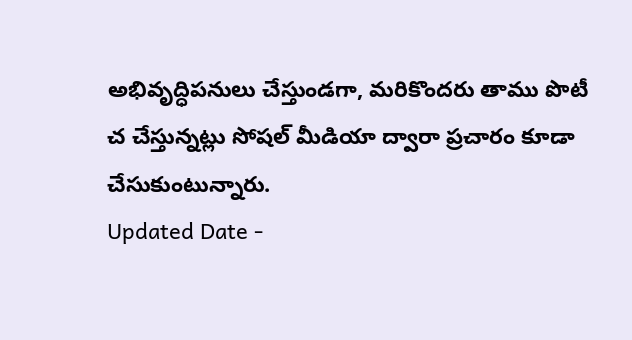అభివృద్ధిపనులు చేస్తుండగా, మరికొందరు తాము పొటీ చ చేస్తున్నట్లు సోషల్ మీడియా ద్వారా ప్రచారం కూడా చేసుకుంటున్నారు.
Updated Date -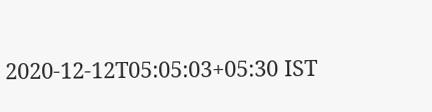2020-12-12T05:05:03+05:30 IST